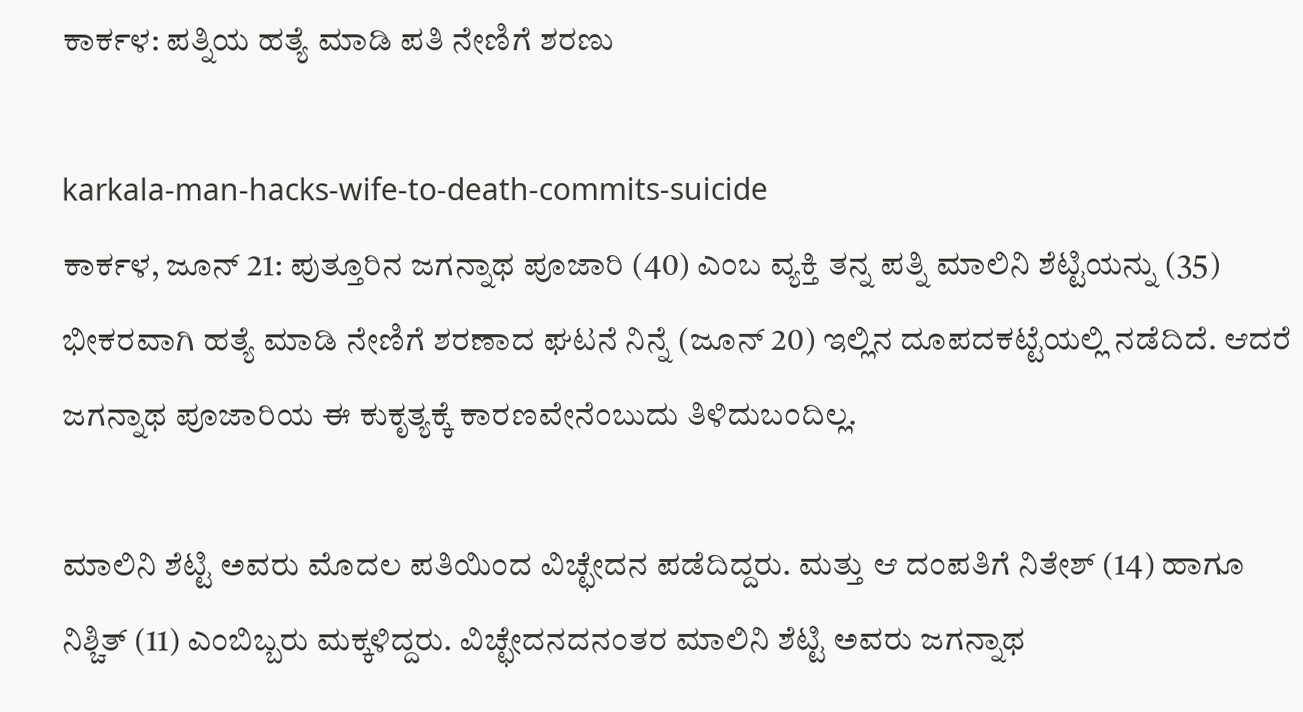ಕಾರ್ಕಳ: ಪತ್ನಿಯ ಹತ್ಯೆ ಮಾಡಿ ಪತಿ ನೇಣಿಗೆ ಶರಣು

karkala-man-hacks-wife-to-death-commits-suicide
ಕಾರ್ಕಳ, ಜೂನ್ 21: ಪುತ್ತೂರಿನ ಜಗನ್ನಾಥ ಪೂಜಾರಿ (40) ಎಂಬ ವ್ಯಕ್ತಿ ತನ್ನ ಪತ್ನಿ ಮಾಲಿನಿ ಶೆಟ್ಟಿಯನ್ನು (35) ಭೀಕರವಾಗಿ ಹತ್ಯೆ ಮಾಡಿ ನೇಣಿಗೆ ಶರಣಾದ ಘಟನೆ ನಿನ್ನೆ (ಜೂನ್ 20) ಇಲ್ಲಿನ ದೂಪದಕಟ್ಟೆಯಲ್ಲಿ ನಡೆದಿದೆ. ಆದರೆ ಜಗನ್ನಾಥ ಪೂಜಾರಿಯ ಈ ಕುಕೃತ್ಯಕ್ಕೆ ಕಾರಣವೇನೆಂಬುದು ತಿಳಿದುಬಂದಿಲ್ಲ.

ಮಾಲಿನಿ ಶೆಟ್ಟಿ ಅವರು ಮೊದಲ ಪತಿಯಿಂದ ವಿಚ್ಛೇದನ ಪಡೆದಿದ್ದರು. ಮತ್ತು ಆ ದಂಪತಿಗೆ ನಿತೇಶ್ (14) ಹಾಗೂ ನಿಶ್ಚಿತ್ (11) ಎಂಬಿಬ್ಬರು ಮಕ್ಕಳಿದ್ದರು. ವಿಚ್ಛೇದನದನಂತರ ಮಾಲಿನಿ ಶೆಟ್ಟಿ ಅವರು ಜಗನ್ನಾಥ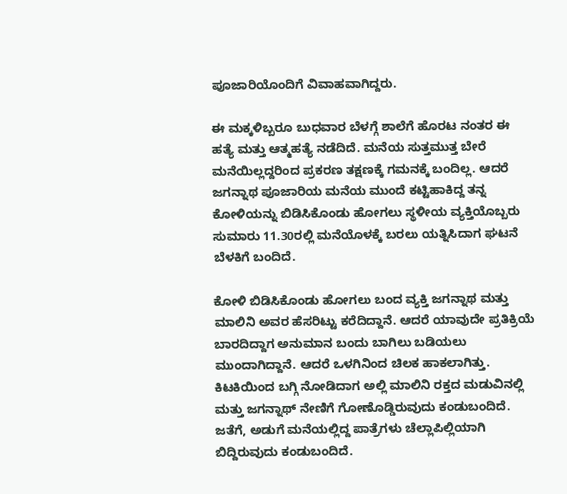ಪೂಜಾರಿಯೊಂದಿಗೆ ವಿವಾಹವಾಗಿದ್ದರು.

ಈ ಮಕ್ಕಳಿಬ್ಬರೂ ಬುಧವಾರ ಬೆಳಗ್ಗೆ ಶಾಲೆಗೆ ಹೊರಟ ನಂತರ ಈ ಹತ್ಯೆ ಮತ್ತು ಆತ್ಮಹತ್ಯೆ ನಡೆದಿದೆ. ಮನೆಯ ಸುತ್ತಮುತ್ತ ಬೇರೆ ಮನೆಯಿಲ್ಲದ್ದರಿಂದ ಪ್ರಕರಣ ತಕ್ಷಣಕ್ಕೆ ಗಮನಕ್ಕೆ ಬಂದಿಲ್ಲ. ಆದರೆ ಜಗನ್ನಾಥ ಪೂಜಾರಿಯ ಮನೆಯ ಮುಂದೆ ಕಟ್ಟಿಹಾಕಿದ್ದ ತನ್ನ ಕೋಳಿಯನ್ನು ಬಿಡಿಸಿಕೊಂಡು ಹೋಗಲು ಸ್ಥಳೀಯ ವ್ಯಕ್ತಿಯೊಬ್ಬರು ಸುಮಾರು 11.30ರಲ್ಲಿ ಮನೆಯೊಳಕ್ಕೆ ಬರಲು ಯತ್ನಿಸಿದಾಗ ಘಟನೆ ಬೆಳಕಿಗೆ ಬಂದಿದೆ.

ಕೋಳಿ ಬಿಡಿಸಿಕೊಂಡು ಹೋಗಲು ಬಂದ ವ್ಯಕ್ತಿ ಜಗನ್ನಾಥ ಮತ್ತು ಮಾಲಿನಿ ಅವರ ಹೆಸರಿಟ್ಟು ಕರೆದಿದ್ದಾನೆ. ಆದರೆ ಯಾವುದೇ ಪ್ರತಿಕ್ರಿಯೆ ಬಾರದಿದ್ದಾಗ ಅನುಮಾನ ಬಂದು ಬಾಗಿಲು ಬಡಿಯಲು ಮುಂದಾಗಿದ್ದಾನೆ. ಆದರೆ ಒಳಗಿನಿಂದ ಚಿಲಕ ಹಾಕಲಾಗಿತ್ತು. ಕಿಟಕಿಯಿಂದ ಬಗ್ಗಿ ನೋಡಿದಾಗ ಅಲ್ಲಿ ಮಾಲಿನಿ ರಕ್ತದ ಮಡುವಿನಲ್ಲಿ ಮತ್ತು ಜಗನ್ನಾಥ್ ನೇಣಿಗೆ ಗೋಣೊಡ್ಡಿರುವುದು ಕಂಡುಬಂದಿದೆ. ಜತೆಗೆ, ಅಡುಗೆ ಮನೆಯಲ್ಲಿದ್ದ ಪಾತ್ರೆಗಳು ಚೆಲ್ಲಾಪಿಲ್ಲಿಯಾಗಿ ಬಿದ್ದಿರುವುದು ಕಂಡುಬಂದಿದೆ.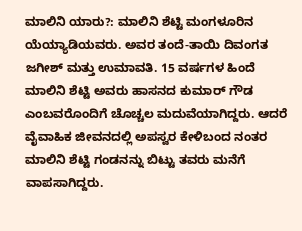ಮಾಲಿನಿ ಯಾರು?: ಮಾಲಿನಿ ಶೆಟ್ಟಿ ಮಂಗಳೂರಿನ ಯೆಯ್ಯಾಡಿಯವರು. ಅವರ ತಂದೆ-ತಾಯಿ ದಿವಂಗತ ಜಗೀಶ್ ಮತ್ತು ಉಮಾವತಿ. 15 ವರ್ಷಗಳ ಹಿಂದೆ ಮಾಲಿನಿ ಶೆಟ್ಟಿ ಅವರು ಹಾಸನದ ಕುಮಾರ್ ಗೌಡ ಎಂಬವರೊಂದಿಗೆ ಚೊಚ್ಚಲ ಮದುವೆಯಾಗಿದ್ದರು. ಆದರೆ ವೈವಾಹಿಕ ಜೀವನದಲ್ಲಿ ಅಪಸ್ವರ ಕೇಳಿಬಂದ ನಂತರ ಮಾಲಿನಿ ಶೆಟ್ಟಿ ಗಂಡನನ್ನು ಬಿಟ್ಟು ತವರು ಮನೆಗೆ ವಾಪಸಾಗಿದ್ದರು.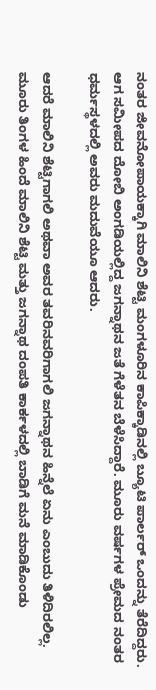ನಂತರ ಜೀವನೋಪಾಯಕ್ಕಾಗಿ ಮಾಲಿನಿ ಶೆಟ್ಟಿ ಮಂಗಳೂರಿನ ಕಾಪಿಕ್ಕಾಡಿನಲ್ಲಿ ಬ್ಯೂಟಿ ಪಾರ್ಲರ್ ಒಂದನ್ನು ತೆರೆದಿದ್ದರು. ಆಗ ಸಮೀಪದ ದೋಬಿ ಅಂಗಡಿಯಲ್ಲಿದ್ದ ಜಗನ್ನಾಥನ ಜತೆ ಗೆಳೆತನ ಬೆಳೆಸಿದ್ದಾರೆ. ಮೂರು ವರ್ಷಗಳ ಪ್ರೇಮದ ನಂತರ ಧರ್ಮಸ್ಥಳದಲ್ಲಿ ಅವರು ಮದುವೆಯೂ ಆದರು.

ಆದರೆ ಮಾಲಿನಿ ಶೆಟ್ಟಿಗಾಗಲಿ ಅಥವಾ ಅವರ ತವರಿನವರಿಗಾಗಲಿ ಜಗನ್ನಾಥನ ಹಿನ್ನೆಲೆ ಏನು ಎಂಬುದು ತಿಳಿದಿರಲಿಲ್ಲ. ಮೂರು ತಿಂಗಳ ಹಿಂದೆ ಮಾಲಿನಿ ಶೆಟ್ಟಿ ಮತ್ತು ಜಗನ್ನಾಥ ದಂಪತಿ ಕಾರ್ಕಳದಲ್ಲಿ ಬಾಡಿಗೆ ಮನೆ ಮಾಡಿಕೊಂಡು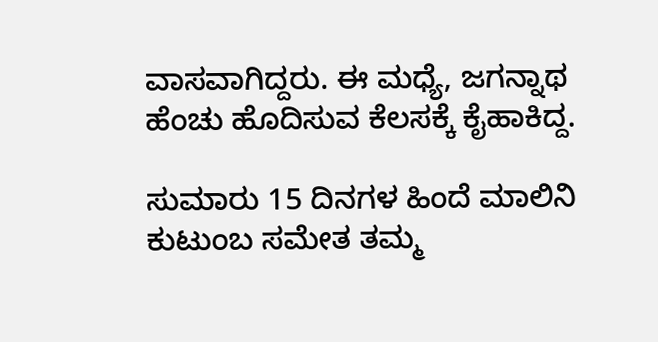ವಾಸವಾಗಿದ್ದರು. ಈ ಮಧ್ಯೆ, ಜಗನ್ನಾಥ ಹೆಂಚು ಹೊದಿಸುವ ಕೆಲಸಕ್ಕೆ ಕೈಹಾಕಿದ್ದ.

ಸುಮಾರು 15 ದಿನಗಳ ಹಿಂದೆ ಮಾಲಿನಿ ಕುಟುಂಬ ಸಮೇತ ತಮ್ಮ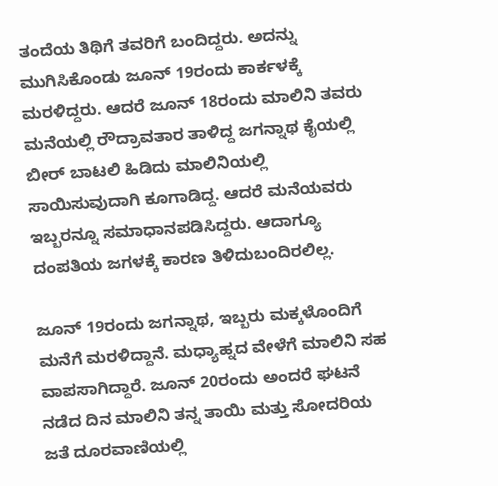ತಂದೆಯ ತಿಥಿಗೆ ತವರಿಗೆ ಬಂದಿದ್ದರು. ಅದನ್ನು ಮುಗಿಸಿಕೊಂಡು ಜೂನ್ 19ರಂದು ಕಾರ್ಕಳಕ್ಕೆ ಮರಳಿದ್ದರು. ಆದರೆ ಜೂನ್ 18ರಂದು ಮಾಲಿನಿ ತವರು ಮನೆಯಲ್ಲಿ ರೌದ್ರಾವತಾರ ತಾಳಿದ್ದ ಜಗನ್ನಾಥ ಕೈಯಲ್ಲಿ ಬೀರ್ ಬಾಟಲಿ ಹಿಡಿದು ಮಾಲಿನಿಯಲ್ಲಿ ಸಾಯಿಸುವುದಾಗಿ ಕೂಗಾಡಿದ್ದ. ಆದರೆ ಮನೆಯವರು ಇಬ್ಬರನ್ನೂ ಸಮಾಧಾನಪಡಿಸಿದ್ದರು. ಆದಾಗ್ಯೂ ದಂಪತಿಯ ಜಗಳಕ್ಕೆ ಕಾರಣ ತಿಳಿದುಬಂದಿರಲಿಲ್ಲ.

ಜೂನ್ 19ರಂದು ಜಗನ್ನಾಥ, ಇಬ್ಬರು ಮಕ್ಕಳೊಂದಿಗೆ ಮನೆಗೆ ಮರಳಿದ್ದಾನೆ. ಮಧ್ಯಾಹ್ನದ ವೇಳೆಗೆ ಮಾಲಿನಿ ಸಹ ವಾಪಸಾಗಿದ್ದಾರೆ. ಜೂನ್ 20ರಂದು ಅಂದರೆ ಘಟನೆ ನಡೆದ ದಿನ ಮಾಲಿನಿ ತನ್ನ ತಾಯಿ ಮತ್ತು ಸೋದರಿಯ ಜತೆ ದೂರವಾಣಿಯಲ್ಲಿ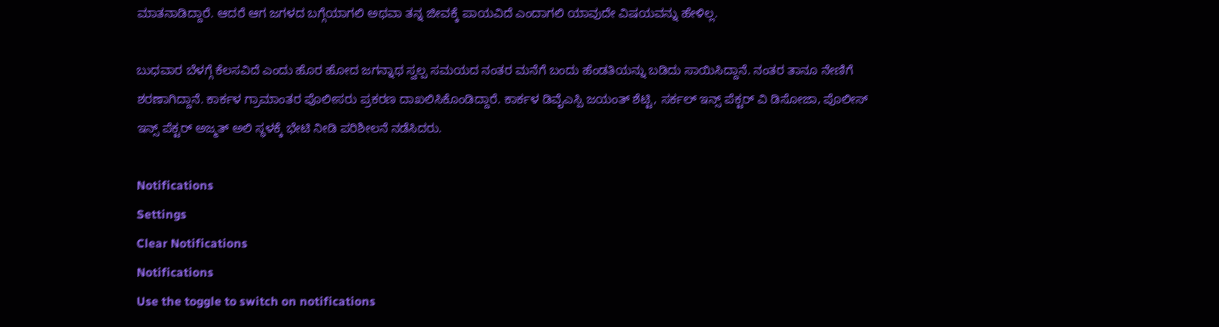ಮಾತನಾಡಿದ್ದಾರೆ. ಆದರೆ ಆಗ ಜಗಳದ ಬಗ್ಗೆಯಾಗಲಿ ಅಥವಾ ತನ್ನ ಜೀವಕ್ಕೆ ಪಾಯವಿದೆ ಎಂದಾಗಲಿ ಯಾವುದೇ ವಿಷಯವನ್ನು ಹೇಳಿಲ್ಲ.

ಬುಧವಾರ ಬೆಳಗ್ಗೆ ಕೆಲಸವಿದೆ ಎಂದು ಹೊರ ಹೋದ ಜಗನ್ನಾಥ ಸ್ವಲ್ಪ ಸಮಯದ ನಂತರ ಮನೆಗೆ ಬಂದು ಹೆಂಡತಿಯನ್ನು ಬಡಿದು ಸಾಯಿಸಿದ್ದಾನೆ. ನಂತರ ತಾನೂ ನೇಣಿಗೆ ಶರಣಾಗಿದ್ದಾನೆ. ಕಾರ್ಕಳ ಗ್ರಾಮಾಂತರ ಪೊಲೀಸರು ಪ್ರಕರಣ ದಾಖಲಿಸಿಕೊಂಡಿದ್ದಾರೆ. ಕಾರ್ಕಳ ಡಿವೈಎಸ್ಪಿ ಜಯಂತ್ ಶೆಟ್ಟಿ, ಸರ್ಕಲ್ ಇನ್ಸ್ ಪೆಕ್ಟರ್ ವಿ ಡಿಸೋಜಾ, ಪೊಲೀಸ್ ಇನ್ಸ್ ಪೆಕ್ಟರ್ ಅಜ್ಮತ್ ಅಲಿ ಸ್ಥಳಕ್ಕೆ ಭೇಟಿ ನೀಡಿ ಪರಿಶೀಲನೆ ನಡೆಸಿದರು.

Notifications
Settings
Clear Notifications
Notifications
Use the toggle to switch on notifications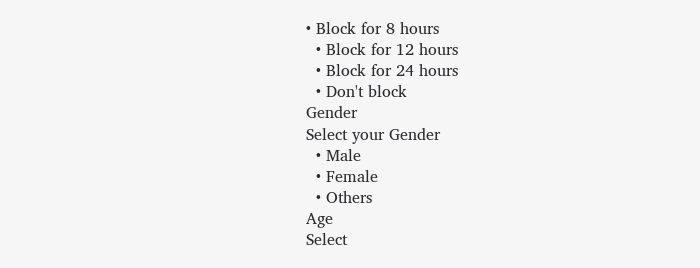• Block for 8 hours
  • Block for 12 hours
  • Block for 24 hours
  • Don't block
Gender
Select your Gender
  • Male
  • Female
  • Others
Age
Select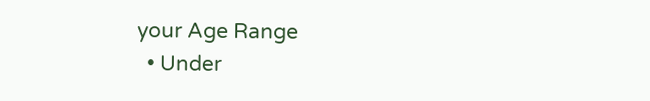your Age Range
  • Under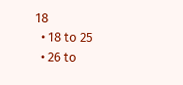18
  • 18 to 25
  • 26 to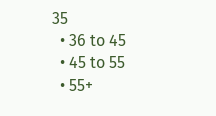35
  • 36 to 45
  • 45 to 55
  • 55+